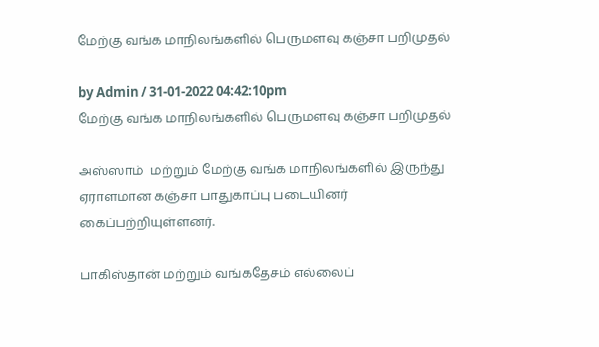மேற்கு வங்க மாநிலங்களில் பெருமளவு கஞ்சா பறிமுதல்

by Admin / 31-01-2022 04:42:10pm
மேற்கு வங்க மாநிலங்களில் பெருமளவு கஞ்சா பறிமுதல்

அஸ்ஸாம்  மற்றும் மேற்கு வங்க மாநிலங்களில் இருந்து ஏராளமான கஞ்சா பாதுகாப்பு படையினர் கைப்பற்றியுள்ளனர்.

பாகிஸ்தான் மற்றும் வங்கதேசம் எல்லைப்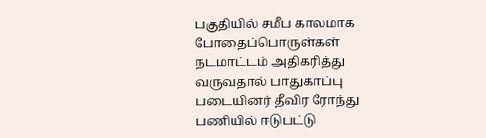பகுதியில் சமீப காலமாக போதைப்பொருள்கள் நடமாட்டம் அதிகரித்து வருவதால் பாதுகாப்பு படையினர் தீவிர ரோந்து பணியில் ஈடுபட்டு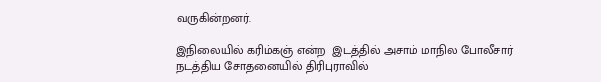வருகின்றனர்.

இநிலையில் கரிம்கஞ் என்ற  இடத்தில் அசாம் மாநில போலீசார் நடத்திய சோதனையில் திரிபுராவில்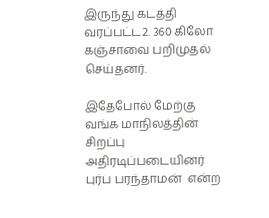இருந்து கடத்தி வரப்பட்ட2. 360 கிலோ கஞ்சாவை பறிமுதல் செய்தனர்.

இதேபோல் மேற்கு வங்க மாநிலத்தின் சிறப்பு அதிரடிப்படையினர் புர்ப பரந்தாமன்  என்ற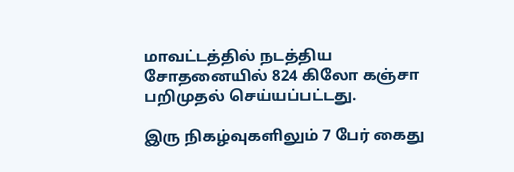மாவட்டத்தில் நடத்திய சோதனையில் 824 கிலோ கஞ்சா பறிமுதல் செய்யப்பட்டது.

இரு நிகழ்வுகளிலும் 7 பேர் கைது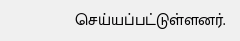செய்யப்பட்டுள்ளனர்.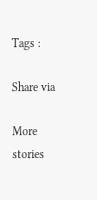Tags :

Share via

More stories